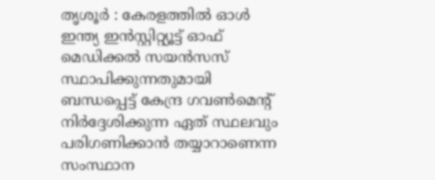തൃശൂർ : കേരളത്തിൽ ഓൾ ഇന്ത്യ ഇൻസ്റ്റിറ്റ്യൂട്ട് ഓഫ് മെഡിക്കൽ സയൻസസ് സ്ഥാപിക്കുന്നതുമായി ബന്ധപ്പെട്ട് കേന്ദ്ര ഗവൺമെന്റ് നിർദ്ദേശിക്കുന്ന ഏത് സ്ഥലവും പരിഗണിക്കാൻ തയ്യാറാണെന്ന സംസ്ഥാന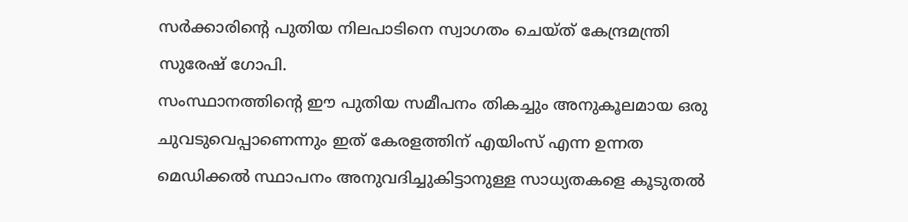സർക്കാരിന്റെ പുതിയ നിലപാടിനെ സ്വാഗതം ചെയ്ത് കേന്ദ്രമന്ത്രി സുരേഷ് ഗോപി.
സംസ്ഥാനത്തിന്റെ ഈ പുതിയ സമീപനം തികച്ചും അനുകൂലമായ ഒരു ചുവടുവെപ്പാണെന്നും ഇത് കേരളത്തിന് എയിംസ് എന്ന ഉന്നത മെഡിക്കൽ സ്ഥാപനം അനുവദിച്ചുകിട്ടാനുള്ള സാധ്യതകളെ കൂടുതൽ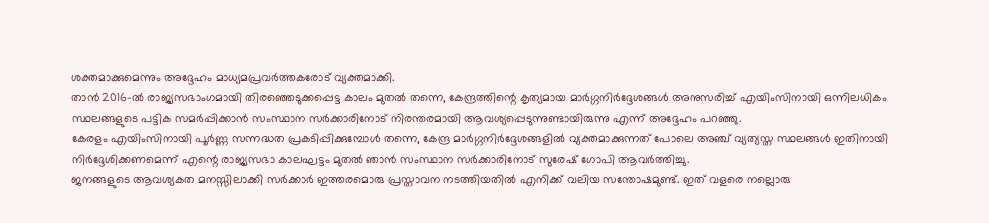ശക്തമാക്കുമെന്നും അദ്ദേഹം മാധ്യമപ്രവർത്തകരോട് വ്യക്തമാക്കി.
താൻ 2016-ൽ രാജ്യസഭാംഗമായി തിരഞ്ഞെടുക്കപ്പെട്ട കാലം മുതൽ തന്നെ, കേന്ദ്രത്തിന്റെ കൃത്യമായ മാർഗ്ഗനിർദ്ദേശങ്ങൾ അനുസരിച്ച് എയിംസിനായി ഒന്നിലധികം സ്ഥലങ്ങളുടെ പട്ടിക സമർപ്പിക്കാൻ സംസ്ഥാന സർക്കാരിനോട് നിരന്തരമായി ആവശ്യപ്പെടുന്നുണ്ടായിരുന്നു എന്ന് അദ്ദേഹം പറഞ്ഞു.
കേരളം എയിംസിനായി പൂർണ്ണ സന്നദ്ധത പ്രകടിപ്പിക്കുമ്പോൾ തന്നെ, കേന്ദ്ര മാർഗ്ഗനിർദ്ദേശങ്ങളിൽ വ്യക്തമാക്കുന്നത് പോലെ അഞ്ച് വ്യത്യസ്ത സ്ഥലങ്ങൾ ഇതിനായി നിർദ്ദേശിക്കണമെന്ന് എന്റെ രാജ്യസഭാ കാലഘട്ടം മുതൽ ഞാൻ സംസ്ഥാന സർക്കാരിനോട് സുരേഷ് ഗോപി ആവർത്തിച്ചു.
ജനങ്ങളുടെ ആവശ്യകത മനസ്സിലാക്കി സർക്കാർ ഇത്തരമൊരു പ്രസ്താവന നടത്തിയതിൽ എനിക്ക് വലിയ സന്തോഷമുണ്ട്. ഇത് വളരെ നല്ലൊരു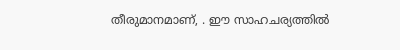തീരുമാനമാണ്, . ഈ സാഹചര്യത്തിൽ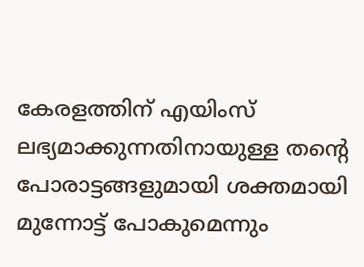കേരളത്തിന് എയിംസ് ലഭ്യമാക്കുന്നതിനായുള്ള തന്റെ പോരാട്ടങ്ങളുമായി ശക്തമായി മുന്നോട്ട് പോകുമെന്നും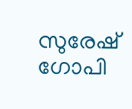സുരേഷ് ഗോപി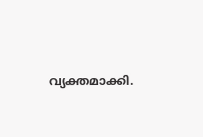വ്യക്തമാക്കി.